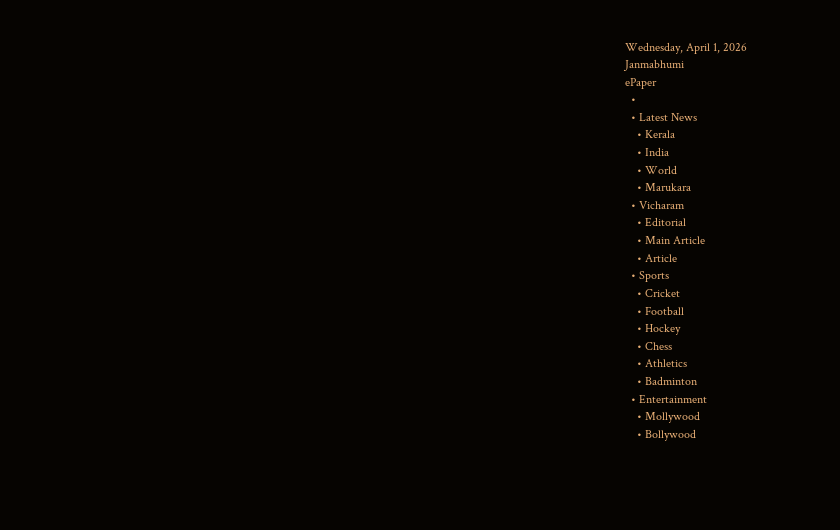Wednesday, April 1, 2026
Janmabhumi
ePaper
  •
  • Latest News
    • Kerala
    • India
    • World
    • Marukara
  • Vicharam
    • Editorial
    • Main Article
    • Article
  • Sports
    • Cricket
    • Football
    • Hockey
    • Chess
    • Athletics
    • Badminton
  • Entertainment
    • Mollywood
    • Bollywood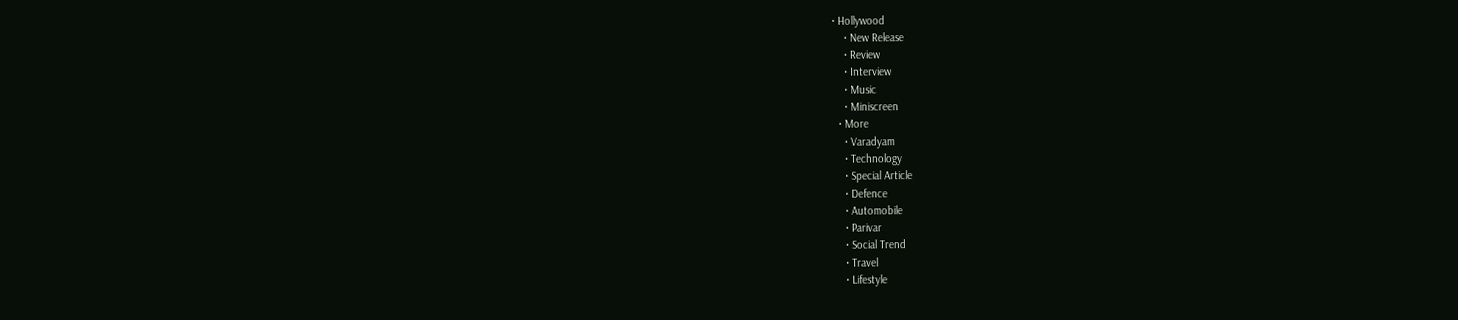• Hollywood
    • New Release
    • Review
    • Interview
    • Music
    • Miniscreen
  • More
    • Varadyam
    • Technology
    • Special Article
    • Defence
    • Automobile
    • Parivar
    • Social Trend
    • Travel
    • Lifestyle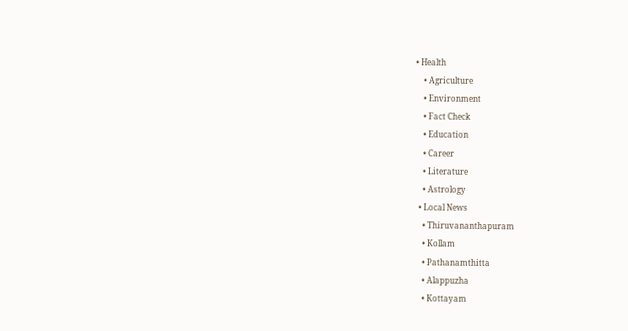• Health
    • Agriculture
    • Environment
    • Fact Check
    • Education
    • Career
    • Literature
    • Astrology
  • Local News
    • Thiruvananthapuram
    • Kollam
    • Pathanamthitta
    • Alappuzha
    • Kottayam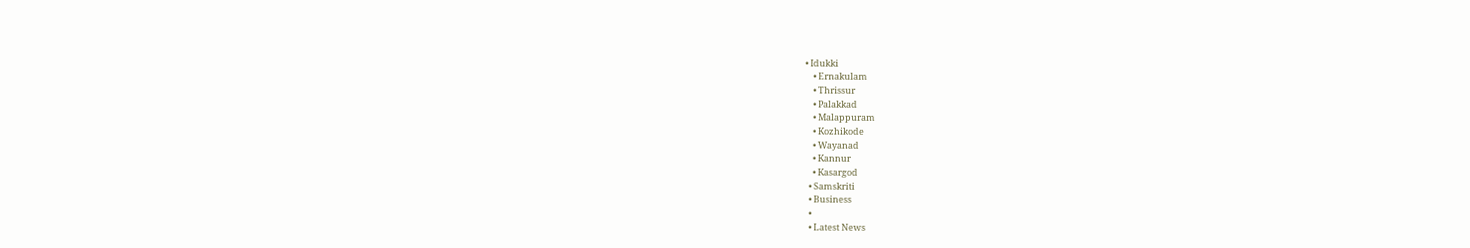• Idukki
    • Ernakulam
    • Thrissur
    • Palakkad
    • Malappuram
    • Kozhikode
    • Wayanad
    • Kannur
    • Kasargod
  • Samskriti
  • Business
  •
  • Latest News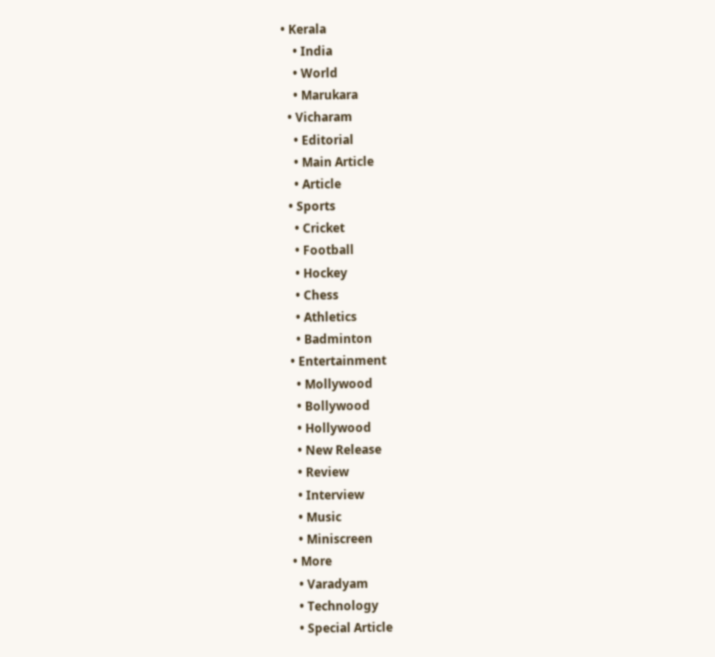• Kerala
    • India
    • World
    • Marukara
  • Vicharam
    • Editorial
    • Main Article
    • Article
  • Sports
    • Cricket
    • Football
    • Hockey
    • Chess
    • Athletics
    • Badminton
  • Entertainment
    • Mollywood
    • Bollywood
    • Hollywood
    • New Release
    • Review
    • Interview
    • Music
    • Miniscreen
  • More
    • Varadyam
    • Technology
    • Special Article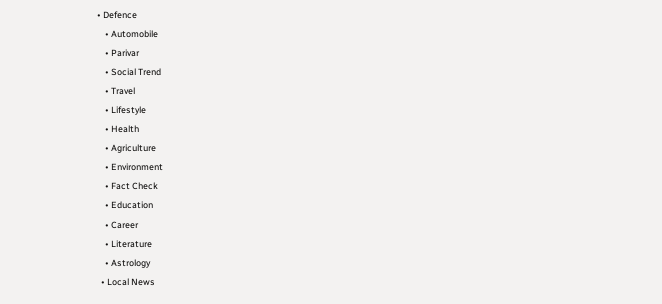• Defence
    • Automobile
    • Parivar
    • Social Trend
    • Travel
    • Lifestyle
    • Health
    • Agriculture
    • Environment
    • Fact Check
    • Education
    • Career
    • Literature
    • Astrology
  • Local News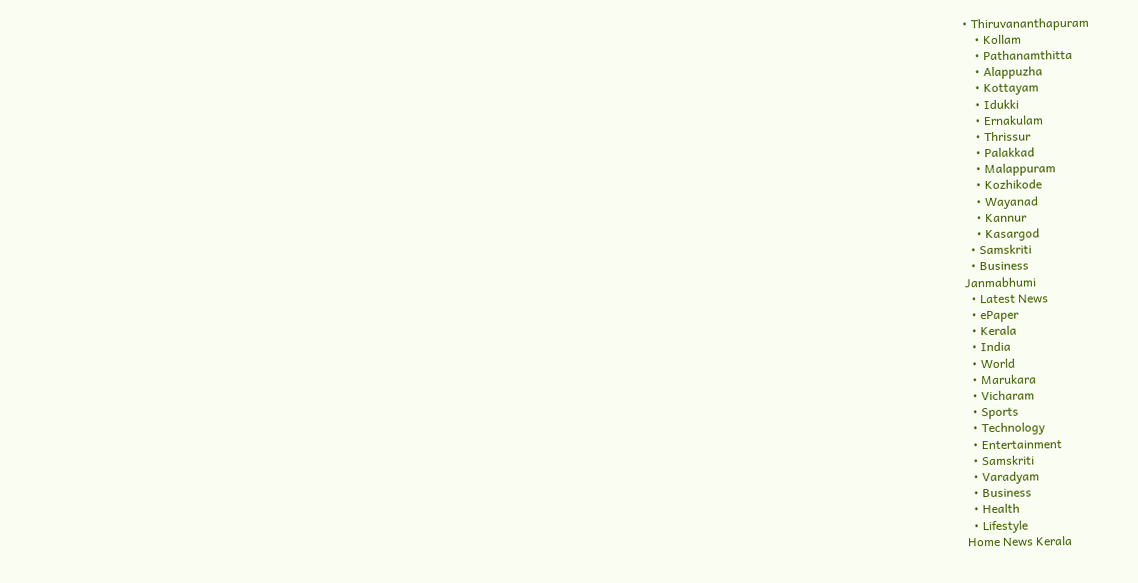• Thiruvananthapuram
    • Kollam
    • Pathanamthitta
    • Alappuzha
    • Kottayam
    • Idukki
    • Ernakulam
    • Thrissur
    • Palakkad
    • Malappuram
    • Kozhikode
    • Wayanad
    • Kannur
    • Kasargod
  • Samskriti
  • Business
Janmabhumi
  • Latest News
  • ePaper
  • Kerala
  • India
  • World
  • Marukara
  • Vicharam
  • Sports
  • Technology
  • Entertainment
  • Samskriti
  • Varadyam
  • Business
  • Health
  • Lifestyle
Home News Kerala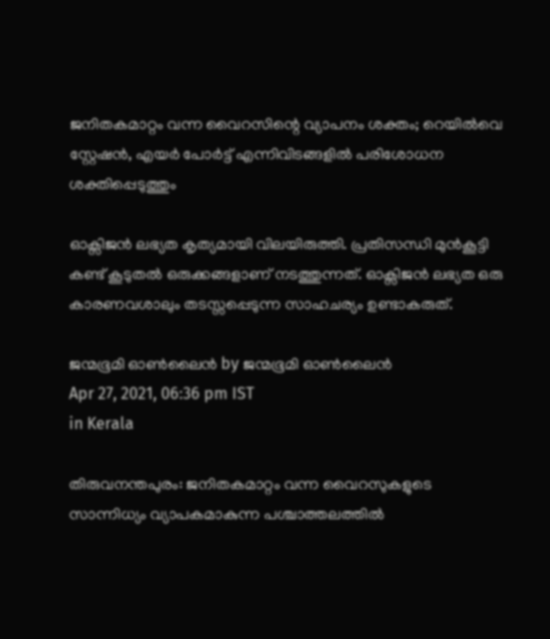ജനിതകമാറ്റം വന്ന വൈറസിന്റെ വ്യാപനം ശക്തം; റെയില്‍വെ സ്റ്റേഷന്‍, എയര്‍ പോര്‍ട്ട് എന്നിവിടങ്ങളില്‍ പരിശോധന ശക്തിപ്പെടുത്തും

ഓക്സിജന്‍ ലഭ്യത കൃത്യമായി വിലയിരുത്തി. പ്രതിസന്ധി മുന്‍കൂട്ടി കണ്ട് കൂടുതല്‍ ഒരുക്കങ്ങളാണ് നടത്തുന്നത്. ഓക്സിജന്‍ ലഭ്യത ഒരു കാരണവശാലും തടസ്സപ്പെടുന്ന സാഹചര്യം ഉണ്ടാകരുത്.

ജന്മഭൂമി ഓണ്‍ലൈന്‍ by ജന്മഭൂമി ഓണ്‍ലൈന്‍
Apr 27, 2021, 06:36 pm IST
in Kerala

തിരുവനന്തപുരം: ജനിതകമാറ്റം വന്ന വൈറസുകളുടെ സാന്നിധ്യം വ്യാപകമാകുന്ന പശ്ചാത്തലത്തില്‍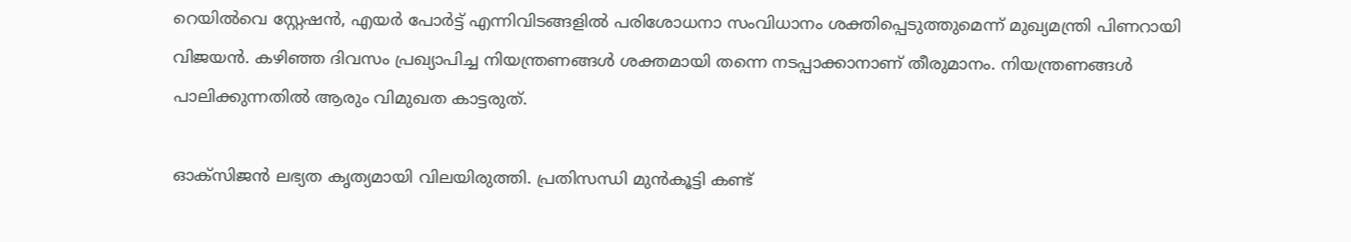റെയില്‍വെ സ്റ്റേഷന്‍, എയര്‍ പോര്‍ട്ട് എന്നിവിടങ്ങളില്‍ പരിശോധനാ സംവിധാനം ശക്തിപ്പെടുത്തുമെന്ന് മുഖ്യമന്ത്രി പിണറായി വിജയന്‍. കഴിഞ്ഞ ദിവസം പ്രഖ്യാപിച്ച നിയന്ത്രണങ്ങള്‍ ശക്തമായി തന്നെ നടപ്പാക്കാനാണ് തീരുമാനം. നിയന്ത്രണങ്ങള്‍ പാലിക്കുന്നതില്‍ ആരും വിമുഖത കാട്ടരുത്.

ഓക്സിജന്‍ ലഭ്യത കൃത്യമായി വിലയിരുത്തി. പ്രതിസന്ധി മുന്‍കൂട്ടി കണ്ട്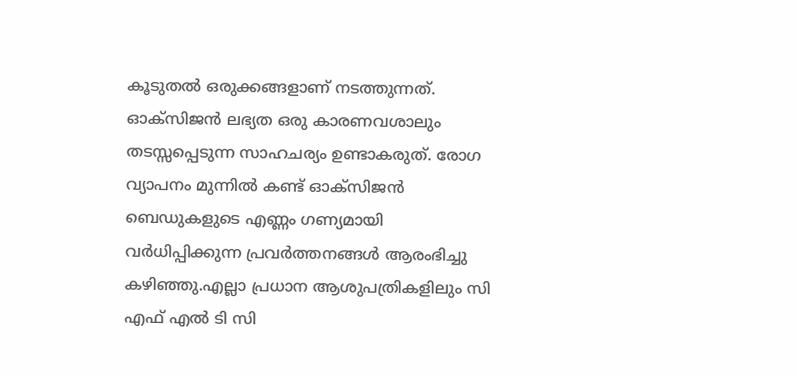കൂടുതല്‍ ഒരുക്കങ്ങളാണ് നടത്തുന്നത്. ഓക്സിജന്‍ ലഭ്യത ഒരു കാരണവശാലും തടസ്സപ്പെടുന്ന സാഹചര്യം ഉണ്ടാകരുത്. രോഗ വ്യാപനം മുന്നില്‍ കണ്ട് ഓക്സിജന്‍ ബെഡുകളുടെ എണ്ണം ഗണ്യമായി വര്‍ധിപ്പിക്കുന്ന പ്രവര്‍ത്തനങ്ങള്‍ ആരംഭിച്ചു കഴിഞ്ഞു.എല്ലാ പ്രധാന ആശുപത്രികളിലും സി എഫ് എല്‍ ടി സി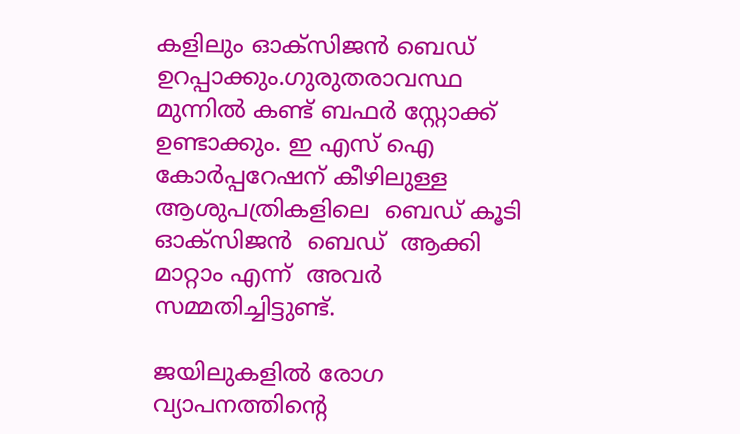കളിലും ഓക്സിജന്‍ ബെഡ് ഉറപ്പാക്കും.ഗുരുതരാവസ്ഥ മുന്നില്‍ കണ്ട് ബഫര്‍ സ്റ്റോക്ക് ഉണ്ടാക്കും. ഇ എസ് ഐ  കോര്‍പ്പറേഷന് കീഴിലുള്ള ആശുപത്രികളിലെ  ബെഡ് കൂടി ഓക്സിജന്‍  ബെഡ്  ആക്കി മാറ്റാം എന്ന്  അവര്‍ സമ്മതിച്ചിട്ടുണ്ട്.

ജയിലുകളില്‍ രോഗ വ്യാപനത്തിന്റെ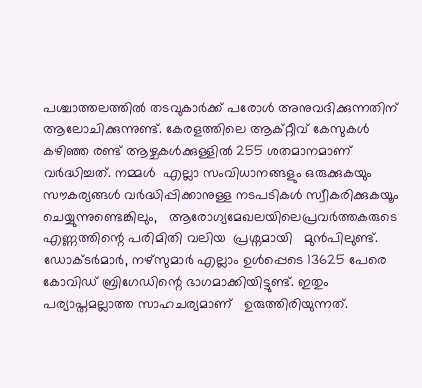പശ്ചാത്തലത്തില്‍ തടവുകാര്‍ക്ക് പരോള്‍ അനുവദിക്കുന്നതിന് ആലോചിക്കുന്നുണ്ട്. കേരളത്തിലെ ആക്റ്റീവ് കേസുകള്‍ കഴിഞ്ഞ രണ്ട് ആഴ്ചകള്‍ക്കുള്ളില്‍ 255 ശതമാനമാണ് വര്‍ദ്ധിച്ചത്. നമ്മള്‍  എല്ലാ സംവിധാനങ്ങളും ഒരുക്കുകയും  സൗകര്യങ്ങള്‍ വര്‍ദ്ധിപ്പിക്കാനുള്ള നടപടികള്‍ സ്വീകരിക്കുകയൂം   ചെയ്യുന്നുണ്ടെങ്കിലും,   ആരോഗ്യമേഖലയിലെപ്രവര്‍ത്തകരുടെ എണ്ണത്തിന്റെ പരിമിതി വലിയ  പ്രശ്നമായി   മുന്‍പിലുണ്ട്. ഡോക്ടര്‍മാര്‍, നഴ്സുമാര്‍ എല്ലാം ഉള്‍പ്പെടെ 13625 പേരെ കോവിഡ് ബ്രിഗേഡിന്റെ ഭാഗമാക്കിയിട്ടുണ്ട്. ഇതും പര്യാപ്തമല്ലാത്ത സാഹചര്യമാണ്   ഉരുത്തിരിയുന്നത്.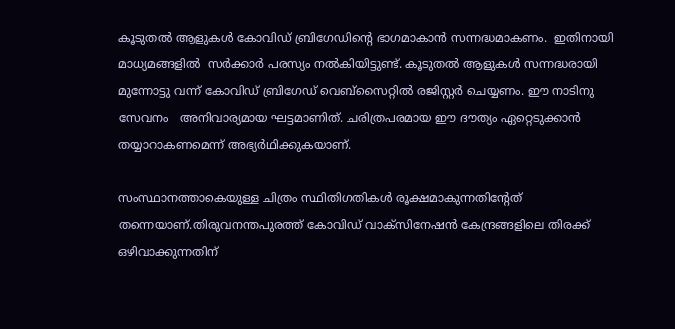കൂടുതല്‍ ആളുകള്‍ കോവിഡ് ബ്രിഗേഡിന്റെ ഭാഗമാകാന്‍ സന്നദ്ധമാകണം.  ഇതിനായി മാധ്യമങ്ങളില്‍  സര്‍ക്കാര്‍ പരസ്യം നല്‍കിയിട്ടുണ്ട്. കൂടുതല്‍ ആളുകള്‍ സന്നദ്ധരായി  മുന്നോട്ടു വന്ന് കോവിഡ് ബ്രിഗേഡ് വെബ്സൈറ്റില്‍ രജിസ്റ്റര്‍ ചെയ്യണം. ഈ നാടിനു   സേവനം   അനിവാര്യമായ ഘട്ടമാണിത്. ചരിത്രപരമായ ഈ ദൗത്യം ഏറ്റെടുക്കാന്‍ തയ്യാറാകണമെന്ന് അഭ്യര്‍ഥിക്കുകയാണ്.

സംസ്ഥാനത്താകെയുള്ള ചിത്രം സ്ഥിതിഗതികള്‍ രൂക്ഷമാകുന്നതിന്റേത് തന്നെയാണ്.തിരുവനന്തപുരത്ത് കോവിഡ് വാക്സിനേഷന്‍ കേന്ദ്രങ്ങളിലെ തിരക്ക് ഒഴിവാക്കുന്നതിന്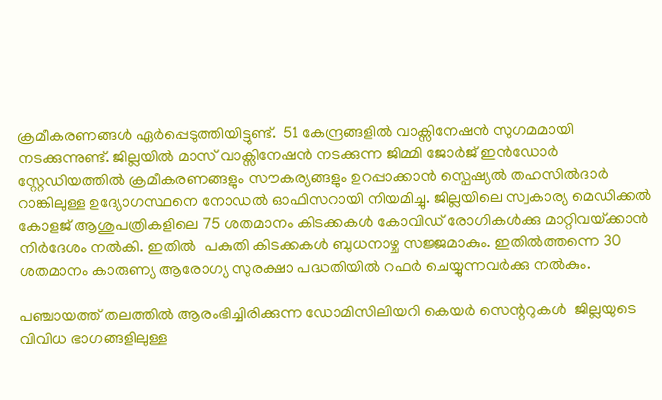ക്രമീകരണങ്ങള്‍ ഏര്‍പ്പെടുത്തിയിട്ടുണ്ട്.  51 കേന്ദ്രങ്ങളില്‍ വാക്സിനേഷന്‍ സുഗമമായി നടക്കുന്നുണ്ട്. ജില്ലയില്‍ മാസ് വാക്സിനേഷന്‍ നടക്കുന്ന ജിമ്മി ജോര്‍ജ് ഇന്‍ഡോര്‍ സ്റ്റേഡിയത്തില്‍ ക്രമീകരണങ്ങളും സൗകര്യങ്ങളും ഉറപ്പാക്കാന്‍ സ്പെഷ്യല്‍ തഹസില്‍ദാര്‍ റാങ്കിലുള്ള ഉദ്യോഗസ്ഥനെ നോഡല്‍ ഓഫിസറായി നിയമിച്ചു. ജില്ലയിലെ സ്വകാര്യ മെഡിക്കല്‍ കോളജ് ആശുപത്രികളിലെ 75 ശതമാനം കിടക്കകള്‍ കോവിഡ് രോഗികള്‍ക്കു മാറ്റിവയ്‌ക്കാന്‍ നിര്‍ദേശം നല്‍കി. ഇതില്‍  പകുതി കിടക്കകള്‍ ബുധനാഴ്ച സജ്ജമാകും. ഇതില്‍ത്തന്നെ 30 ശതമാനം കാരുണ്യ ആരോഗ്യ സുരക്ഷാ പദ്ധതിയില്‍ റഫര്‍ ചെയ്യുന്നവര്‍ക്കു നല്‍കും.

പഞ്ചായത്ത് തലത്തില്‍ ആരംഭിച്ചിരിക്കുന്ന ഡോമിസിലിയറി കെയര്‍ സെന്ററുകള്‍  ജില്ലയുടെ വിവിധ ഭാഗങ്ങളിലുള്ള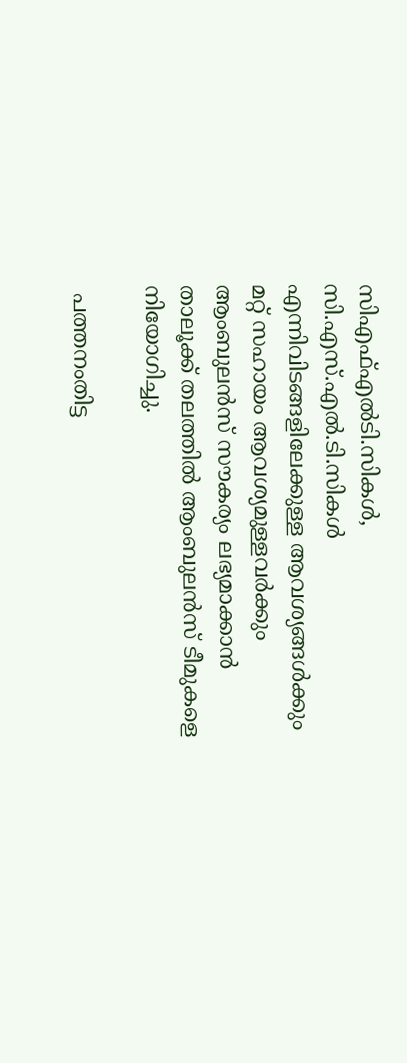സിഎഫ്എല്‍ടി.സികള്‍, സി.എസ്.എല്‍.ടി.സികള്‍ എന്നിവിടങ്ങളിലേക്കുള്ള ആവശ്യങ്ങള്‍ക്കും മറ്റ് സഹായം ആവശ്യമുള്ളവര്‍ക്കും ആംബുലന്‍സ് സൗകര്യം ലഭ്യമാക്കാന്‍ താലൂക്ക് തലത്തില്‍ ആംബുലന്‍സ് ടീമുകളെ നിയോഗിച്ചു.

 പത്തനംതിട്ട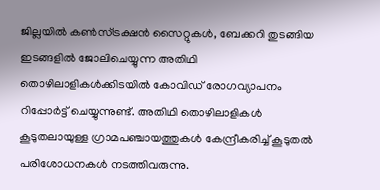ജില്ലയില്‍ കണ്‍സ്ട്രക്ഷന്‍ സൈറ്റുകള്‍, ബേക്കറി തുടങ്ങിയ ഇടങ്ങളില്‍ ജോലിചെയ്യുന്ന അതിഥി തൊഴിലാളികള്‍ക്കിടയില്‍ കോവിഡ് രോഗവ്യാപനം റിപ്പോര്‍ട്ട് ചെയ്യുന്നുണ്ട്. അതിഥി തൊഴിലാളികള്‍ കൂടുതലായുള്ള ഗ്രാമപഞ്ചായത്തുകള്‍ കേന്ദ്രീകരിച്ച് കൂടുതല്‍ പരിശോധനകള്‍ നടത്തിവരുന്നു.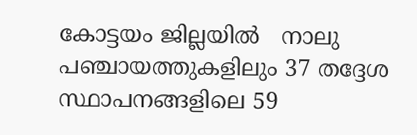കോട്ടയം ജില്ലയില്‍   നാലു പഞ്ചായത്തുകളിലും 37 തദ്ദേശ സ്ഥാപനങ്ങളിലെ 59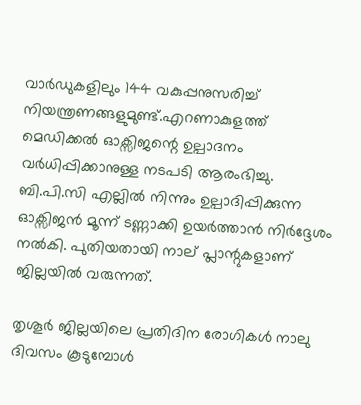വാര്‍ഡുകളിലും 144 വകുപ്പനുസരിച്ച് നിയന്ത്രണങ്ങളുമുണ്ട്.എറണാകുളത്ത്  മെഡിക്കല്‍ ഓക്സിജന്റെ ഉല്പാദനം വര്‍ധിപ്പിക്കാനുള്ള നടപടി ആരംഭിച്ചു. ബി.പി.സി എല്ലില്‍ നിന്നും ഉല്പാദിപ്പിക്കുന്ന ഓക്സിജന്‍ മൂന്ന് ടണ്ണാക്കി ഉയര്‍ത്താന്‍ നിര്‍ദ്ദേശം നല്‍കി. പുതിയതായി നാല് പ്ലാന്റുകളാണ് ജില്ലയില്‍ വരുന്നത്.

തൃശൂര്‍ ജില്ലയിലെ പ്രതിദിന രോഗികള്‍ നാലു ദിവസം കൂടുമ്പോള്‍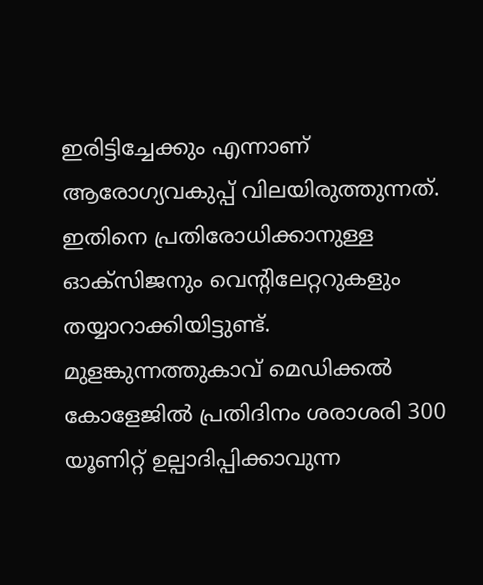ഇരിട്ടിച്ചേക്കും എന്നാണ്   ആരോഗ്യവകുപ്പ് വിലയിരുത്തുന്നത്. ഇതിനെ പ്രതിരോധിക്കാനുള്ള ഓക്സിജനും വെന്റിലേറ്ററുകളും തയ്യാറാക്കിയിട്ടുണ്ട്.  മുളങ്കുന്നത്തുകാവ് മെഡിക്കല്‍ കോളേജില്‍ പ്രതിദിനം ശരാശരി 300 യൂണിറ്റ് ഉല്പാദിപ്പിക്കാവുന്ന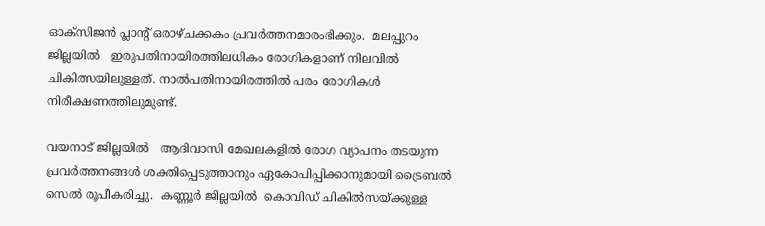ഓക്സിജന്‍ പ്ലാന്റ് ഒരാഴ്ചക്കകം പ്രവര്‍ത്തനമാരംഭിക്കും.  മലപ്പുറം ജില്ലയില്‍   ഇരുപതിനായിരത്തിലധികം രോഗികളാണ് നിലവില്‍ ചികിത്സയിലുള്ളത്. നാല്‍പതിനായിരത്തില്‍ പരം രോഗികള്‍ നിരീക്ഷണത്തിലുമുണ്ട്.

വയനാട് ജില്ലയില്‍   ആദിവാസി മേഖലകളില്‍ രോഗ വ്യാപനം തടയുന്ന പ്രവര്‍ത്തനങ്ങള്‍ ശക്തിപ്പെടുത്താനും ഏകോപിപ്പിക്കാനുമായി ട്രൈബല്‍ സെല്‍ രൂപീകരിച്ചു.  കണ്ണൂര്‍ ജില്ലയില്‍  കൊവിഡ് ചികില്‍സയ്‌ക്കുള്ള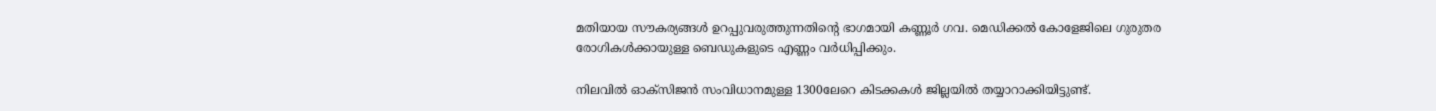മതിയായ സൗകര്യങ്ങള്‍ ഉറപ്പുവരുത്തുന്നതിന്റെ ഭാഗമായി കണ്ണൂര്‍ ഗവ. മെഡിക്കല്‍ കോളേജിലെ ഗുരുതര രോഗികള്‍ക്കായുള്ള ബെഡുകളുടെ എണ്ണം വര്‍ധിപ്പിക്കും.

നിലവില്‍ ഓക്സിജന്‍ സംവിധാനമുള്ള 1300ലേറെ കിടക്കകള്‍ ജില്ലയില്‍ തയ്യാറാക്കിയിട്ടുണ്ട്.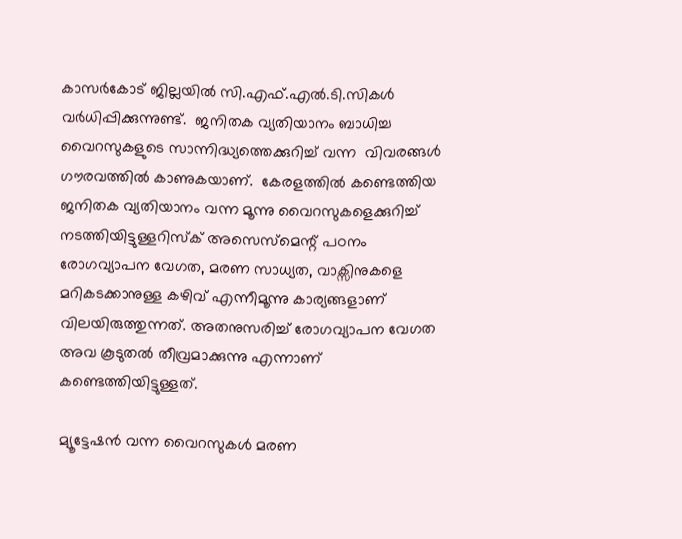കാസര്‍കോട് ജില്ലയില്‍ സി.എഫ്.എല്‍.ടി.സികള്‍ വര്‍ധിപ്പിക്കുന്നുണ്ട്.  ജനിതക വ്യതിയാനം ബാധിച്ച വൈറസുകളുടെ സാന്നിദ്ധ്യത്തെക്കുറിച്ച് വന്ന  വിവരങ്ങള്‍ ഗൗരവത്തില്‍ കാണുകയാണ്.  കേരളത്തില്‍ കണ്ടെത്തിയ ജനിതക വ്യതിയാനം വന്ന മൂന്നു വൈറസുകളെക്കുറിച്ച് നടത്തിയിട്ടുള്ളറിസ്‌ക് അസെസ്മെന്റ് പഠനം രോഗവ്യാപന വേഗത, മരണ സാധ്യത, വാക്സിനുകളെ മറികടക്കാനുള്ള കഴിവ് എന്നീമൂന്നു കാര്യങ്ങളാണ് വിലയിരുത്തുന്നത്. അതനുസരിച്ച് രോഗവ്യാപന വേഗത അവ കൂടുതല്‍ തീവ്രമാക്കുന്നു എന്നാണ് കണ്ടെത്തിയിട്ടുള്ളത്.

മ്യൂട്ടേഷന്‍ വന്ന വൈറസുകള്‍ മരണ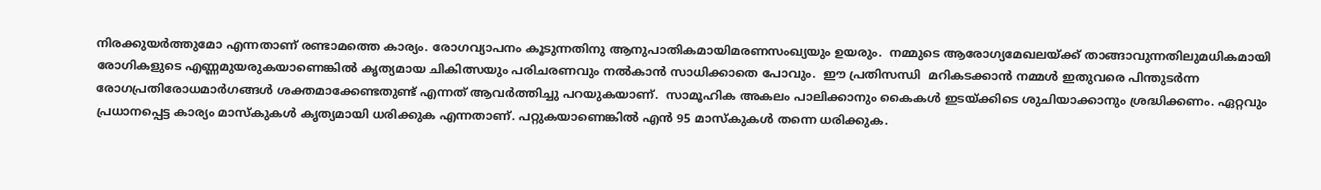നിരക്കുയര്‍ത്തുമോ എന്നതാണ് രണ്ടാമത്തെ കാര്യം. രോഗവ്യാപനം കൂടുന്നതിനു ആനുപാതികമായിമരണസംഖ്യയും ഉയരും.  നമ്മുടെ ആരോഗ്യമേഖലയ്‌ക്ക് താങ്ങാവുന്നതിലുമധികമായി രോഗികളുടെ എണ്ണമുയരുകയാണെങ്കില്‍ കൃത്യമായ ചികിത്സയും പരിചരണവും നല്‍കാന്‍ സാധിക്കാതെ പോവും.  ഈ പ്രതിസന്ധി  മറികടക്കാന്‍ നമ്മള്‍ ഇതുവരെ പിന്തുടര്‍ന്ന രോഗപ്രതിരോധമാര്‍ഗങ്ങള്‍ ശക്തമാക്കേണ്ടതുണ്ട് എന്നത് ആവര്‍ത്തിച്ചു പറയുകയാണ്.  സാമൂഹിക അകലം പാലിക്കാനും കൈകള്‍ ഇടയ്‌ക്കിടെ ശുചിയാക്കാനും ശ്രദ്ധിക്കണം. ഏറ്റവും പ്രധാനപ്പെട്ട കാര്യം മാസ്‌കുകള്‍ കൃത്യമായി ധരിക്കുക എന്നതാണ്. പറ്റുകയാണെങ്കില്‍ എന്‍ 95 മാസ്‌കുകള്‍ തന്നെ ധരിക്കുക.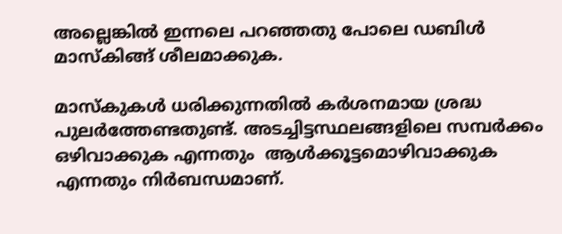അല്ലെങ്കില്‍ ഇന്നലെ പറഞ്ഞതു പോലെ ഡബിള്‍ മാസ്‌കിങ്ങ് ശീലമാക്കുക.

മാസ്‌കുകള്‍ ധരിക്കുന്നതില്‍ കര്‍ശനമായ ശ്രദ്ധ പുലര്‍ത്തേണ്ടതുണ്ട്. അടച്ചിട്ടസ്ഥലങ്ങളിലെ സമ്പര്‍ക്കം ഒഴിവാക്കുക എന്നതും  ആള്‍ക്കൂട്ടമൊഴിവാക്കുക എന്നതും നിര്‍ബന്ധമാണ്.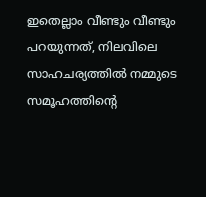ഇതെല്ലാം വീണ്ടും വീണ്ടും പറയുന്നത്, നിലവിലെ സാഹചര്യത്തില്‍ നമ്മുടെ സമൂഹത്തിന്റെ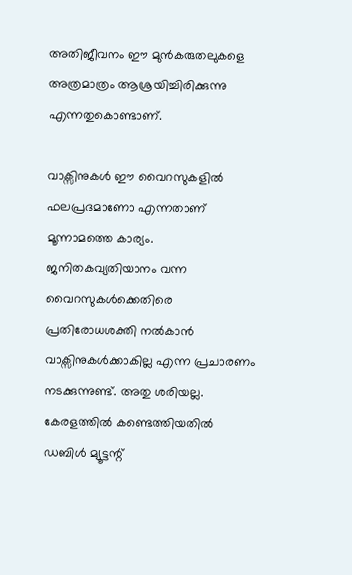അതിജീവനം ഈ മുന്‍കരുതലുകളെ അത്രമാത്രം ആശ്രയിച്ചിരിക്കുന്നു എന്നതുകൊണ്ടാണ്.

വാക്സിനുകള്‍ ഈ വൈറസുകളില്‍ ഫലപ്രദമാണോ എന്നതാണ് മൂന്നാമത്തെ കാര്യം. ജനിതകവ്യതിയാനം വന്ന വൈറസുകള്‍ക്കെതിരെ പ്രതിരോധശക്തി നല്‍കാന്‍  വാക്സിനുകള്‍ക്കാകില്ല എന്ന പ്രചാരണം നടക്കുന്നുണ്ട്. അതു ശരിയല്ല. കേരളത്തില്‍ കണ്ടെത്തിയതില്‍ ഡബിള്‍ മ്യൂട്ടന്റ്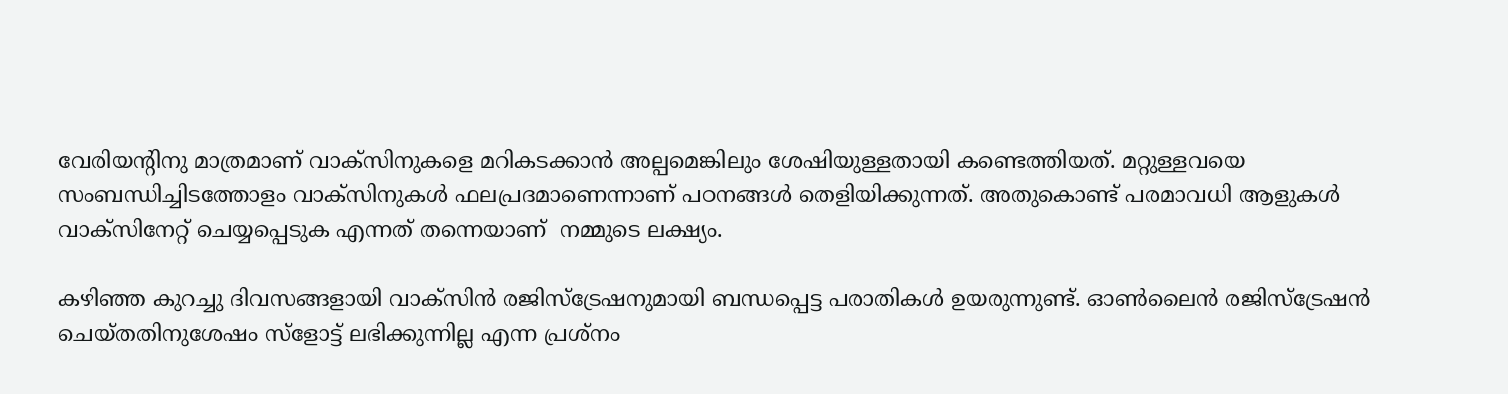വേരിയന്റിനു മാത്രമാണ് വാക്സിനുകളെ മറികടക്കാന്‍ അല്പമെങ്കിലും ശേഷിയുള്ളതായി കണ്ടെത്തിയത്. മറ്റുള്ളവയെ സംബന്ധിച്ചിടത്തോളം വാക്സിനുകള്‍ ഫലപ്രദമാണെന്നാണ് പഠനങ്ങള്‍ തെളിയിക്കുന്നത്. അതുകൊണ്ട് പരമാവധി ആളുകള്‍ വാക്സിനേറ്റ് ചെയ്യപ്പെടുക എന്നത് തന്നെയാണ്  നമ്മുടെ ലക്ഷ്യം.

കഴിഞ്ഞ കുറച്ചു ദിവസങ്ങളായി വാക്സിന്‍ രജിസ്ട്രേഷനുമായി ബന്ധപ്പെട്ട പരാതികള്‍ ഉയരുന്നുണ്ട്. ഓണ്‍ലൈന്‍ രജിസ്ട്രേഷന്‍ ചെയ്തതിനുശേഷം സ്ളോട്ട് ലഭിക്കുന്നില്ല എന്ന പ്രശ്നം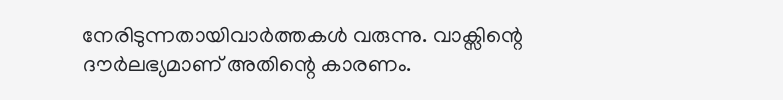നേരിടുന്നതായിവാര്‍ത്തകള്‍ വരുന്നു. വാക്സിന്റെ ദൗര്‍ലഭ്യമാണ് അതിന്റെ കാരണം.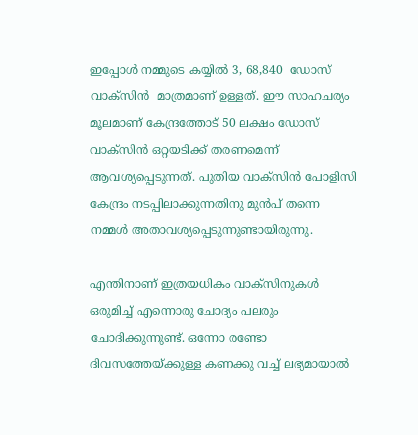ഇപ്പോള്‍ നമ്മുടെ കയ്യില്‍ 3, 68,840  ഡോസ് വാക്സിന്‍  മാത്രമാണ് ഉള്ളത്. ഈ സാഹചര്യം മൂലമാണ് കേന്ദ്രത്തോട് 50 ലക്ഷം ഡോസ് വാക്സിന്‍ ഒറ്റയടിക്ക് തരണമെന്ന്   ആവശ്യപ്പെടുന്നത്. പുതിയ വാക്സിന്‍ പോളിസി കേന്ദ്രം നടപ്പിലാക്കുന്നതിനു മുന്‍പ് തന്നെ നമ്മള്‍ അതാവശ്യപ്പെടുന്നുണ്ടായിരുന്നു.

എന്തിനാണ് ഇത്രയധികം വാക്സിനുകള്‍ ഒരുമിച്ച് എന്നൊരു ചോദ്യം പലരും ചോദിക്കുന്നുണ്ട്. ഒന്നോ രണ്ടോ ദിവസത്തേയ്‌ക്കുള്ള കണക്കു വച്ച് ലഭ്യമായാല്‍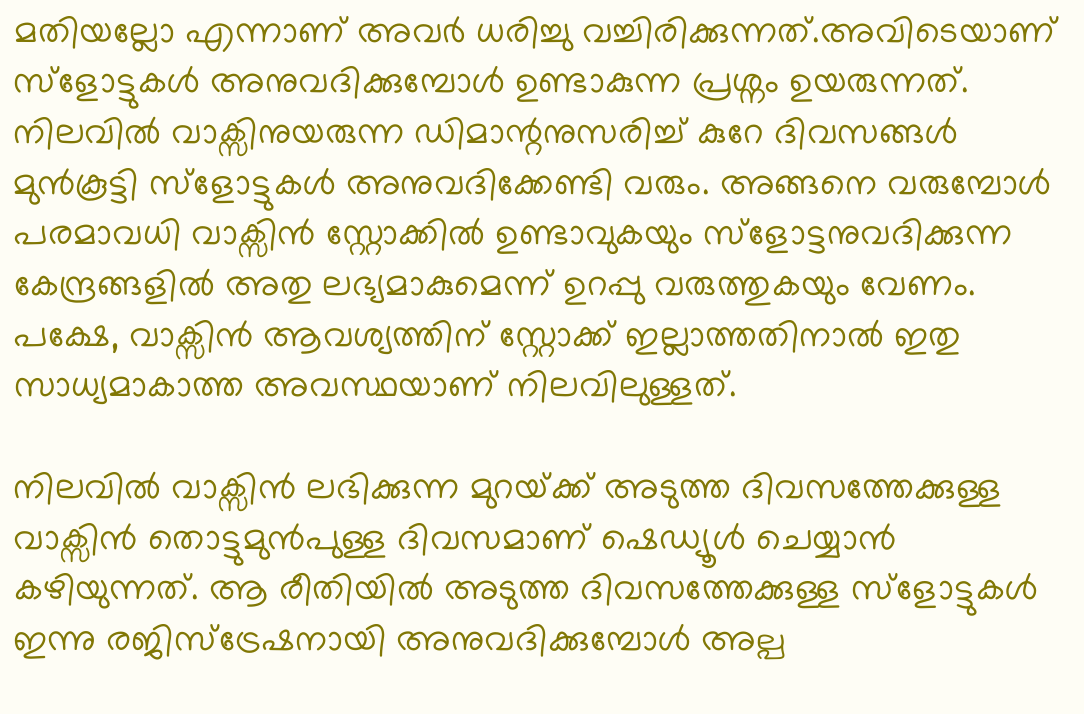മതിയല്ലോ എന്നാണ് അവര്‍ ധരിച്ചു വച്ചിരിക്കുന്നത്.അവിടെയാണ് സ്‌ളോട്ടുകള്‍ അനുവദിക്കുമ്പോള്‍ ഉണ്ടാകുന്ന പ്രശ്നം ഉയരുന്നത്. നിലവില്‍ വാക്സിനുയരുന്ന ഡിമാന്റനുസരിച്ച് കുറേ ദിവസങ്ങള്‍ മുന്‍കൂട്ടി സ്ളോട്ടുകള്‍ അനുവദിക്കേണ്ടി വരും. അങ്ങനെ വരുമ്പോള്‍ പരമാവധി വാക്സിന്‍ സ്റ്റോക്കില്‍ ഉണ്ടാവുകയും സ്ളോട്ടനുവദിക്കുന്ന കേന്ദ്രങ്ങളില്‍ അതു ലഭ്യമാകുമെന്ന് ഉറപ്പു വരുത്തുകയും വേണം. പക്ഷേ, വാക്സിന്‍ ആവശ്യത്തിന് സ്റ്റോക്ക് ഇല്ലാത്തതിനാല്‍ ഇതു സാധ്യമാകാത്ത അവസ്ഥയാണ് നിലവിലുള്ളത്.

നിലവില്‍ വാക്സിന്‍ ലഭിക്കുന്ന മുറയ്‌ക്ക് അടുത്ത ദിവസത്തേക്കുള്ള വാക്സിന്‍ തൊട്ടുമുന്‍പുള്ള ദിവസമാണ് ഷെഡ്യൂള്‍ ചെയ്യാന്‍ കഴിയുന്നത്. ആ രീതിയില്‍ അടുത്ത ദിവസത്തേക്കുള്ള സ്ളോട്ടുകള്‍ ഇന്നു രജിസ്ട്രേഷനായി അനുവദിക്കുമ്പോള്‍ അല്പ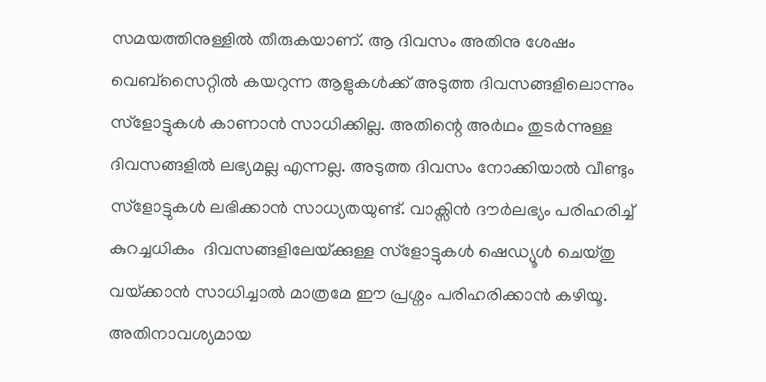സമയത്തിനുള്ളില്‍ തീരുകയാണ്. ആ ദിവസം അതിനു ശേഷം വെബ്സൈറ്റില്‍ കയറുന്ന ആളുകള്‍ക്ക് അടുത്ത ദിവസങ്ങളിലൊന്നും സ്ളോട്ടുകള്‍ കാണാന്‍ സാധിക്കില്ല. അതിന്റെ അര്‍ഥം തുടര്‍ന്നുള്ള ദിവസങ്ങളില്‍ ലഭ്യമല്ല എന്നല്ല. അടുത്ത ദിവസം നോക്കിയാല്‍ വീണ്ടും സ്ളോട്ടുകള്‍ ലഭിക്കാന്‍ സാധ്യതയുണ്ട്. വാക്സിന്‍ ദൗര്‍ലഭ്യം പരിഹരിച്ച് കുറച്ചധികം  ദിവസങ്ങളിലേയ്‌ക്കുള്ള സ്ളോട്ടുകള്‍ ഷെഡ്യൂള്‍ ചെയ്തു വയ്‌ക്കാന്‍ സാധിച്ചാല്‍ മാത്രമേ ഈ പ്രശ്നം പരിഹരിക്കാന്‍ കഴിയൂ. അതിനാവശ്യമായ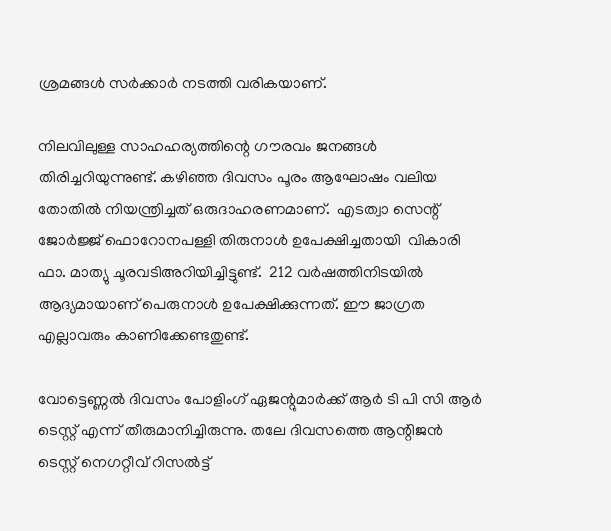ശ്രമങ്ങള്‍ സര്‍ക്കാര്‍ നടത്തി വരികയാണ്.

നിലവിലുള്ള സാഹഹര്യത്തിന്റെ ഗൗരവം ജനങ്ങള്‍ തിരിച്ചറിയുന്നുണ്ട്. കഴിഞ്ഞ ദിവസം പൂരം ആഘോഷം വലിയ തോതില്‍ നിയന്ത്രിച്ചത് ഒരുദാഹരണമാണ്.  എടത്വാ സെന്റ് ജോര്‍ജ്ജ് ഫൊറോനപള്ളി തിരുനാള്‍ ഉപേക്ഷിച്ചതായി  വികാരി ഫാ. മാത്യു ചൂരവടിഅറിയിച്ചിട്ടുണ്ട്.  212 വര്‍ഷത്തിനിടയില്‍ ആദ്യമായാണ് പെരുനാള്‍ ഉപേക്ഷിക്കുന്നത്. ഈ ജാഗ്രത എല്ലാവരും കാണിക്കേണ്ടതുണ്ട്.

വോട്ടെണ്ണല്‍ ദിവസം പോളിംഗ് ഏജന്റുമാര്‍ക്ക് ആര്‍ ടി പി സി ആര്‍ ടെസ്റ്റ് എന്ന് തീരുമാനിച്ചിരുന്നു. തലേ ദിവസത്തെ ആന്റിജന്‍ ടെസ്റ്റ് നെഗറ്റീവ് റിസല്‍ട്ട്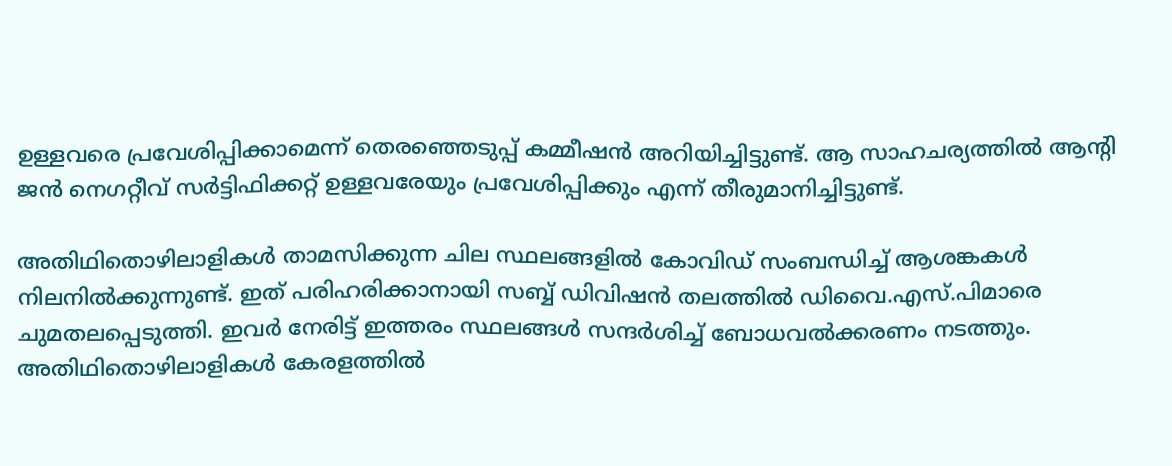ഉള്ളവരെ പ്രവേശിപ്പിക്കാമെന്ന് തെരഞ്ഞെടുപ്പ് കമ്മീഷന്‍ അറിയിച്ചിട്ടുണ്ട്. ആ സാഹചര്യത്തില്‍ ആന്റി ജന്‍ നെഗറ്റീവ് സര്‍ട്ടിഫിക്കറ്റ് ഉള്ളവരേയും പ്രവേശിപ്പിക്കും എന്ന് തീരുമാനിച്ചിട്ടുണ്ട്.

അതിഥിതൊഴിലാളികള്‍ താമസിക്കുന്ന ചില സ്ഥലങ്ങളില്‍ കോവിഡ് സംബന്ധിച്ച് ആശങ്കകള്‍ നിലനില്‍ക്കുന്നുണ്ട്. ഇത് പരിഹരിക്കാനായി സബ്ബ് ഡിവിഷന്‍ തലത്തില്‍ ഡിവൈ.എസ്.പിമാരെ ചുമതലപ്പെടുത്തി. ഇവര്‍ നേരിട്ട് ഇത്തരം സ്ഥലങ്ങള്‍ സന്ദര്‍ശിച്ച് ബോധവല്‍ക്കരണം നടത്തും. അതിഥിതൊഴിലാളികള്‍ കേരളത്തില്‍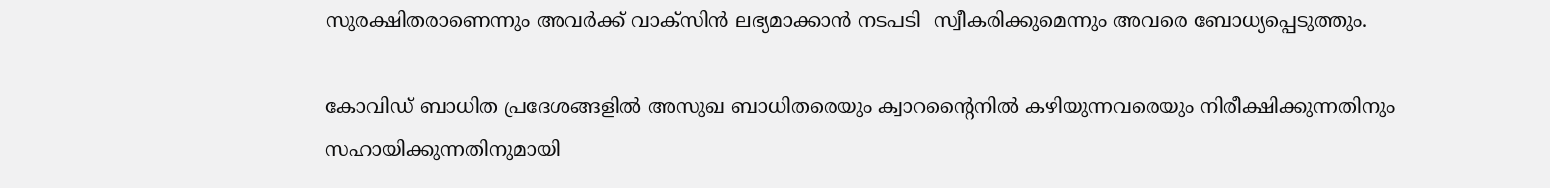സുരക്ഷിതരാണെന്നും അവര്‍ക്ക് വാക്സിന്‍ ലഭ്യമാക്കാന്‍ നടപടി  സ്വീകരിക്കുമെന്നും അവരെ ബോധ്യപ്പെടുത്തും.

കോവിഡ് ബാധിത പ്രദേശങ്ങളില്‍ അസുഖ ബാധിതരെയും ക്വാറന്റൈനില്‍ കഴിയുന്നവരെയും നിരീക്ഷിക്കുന്നതിനും സഹായിക്കുന്നതിനുമായി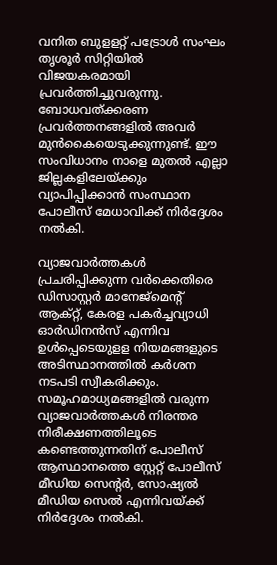വനിത ബുളളറ്റ് പട്രോള്‍ സംഘം തൃശൂര്‍ സിറ്റിയില്‍ വിജയകരമായി പ്രവര്‍ത്തിച്ചുവരുന്നു.   ബോധവത്ക്കരണ പ്രവര്‍ത്തനങ്ങളില്‍ അവര്‍ മുന്‍കൈയെടുക്കുന്നുണ്ട്. ഈ സംവിധാനം നാളെ മുതല്‍ എല്ലാ ജില്ലകളിലേയ്‌ക്കും വ്യാപിപ്പിക്കാന്‍ സംസ്ഥാന പോലീസ് മേധാവിക്ക് നിര്‍ദ്ദേശം നല്‍കി.

വ്യാജവാര്‍ത്തകള്‍ പ്രചരിപ്പിക്കുന്ന വര്‍ക്കെതിരെ ഡിസാസ്റ്റര്‍ മാനേജ്മെന്റ് ആക്റ്റ്, കേരള പകര്‍ച്ചവ്യാധി ഓര്‍ഡിനന്‍സ് എന്നിവ ഉള്‍പ്പെടെയുളള നിയമങ്ങളുടെ അടിസ്ഥാനത്തില്‍ കര്‍ശന നടപടി സ്വീകരിക്കും. സമൂഹമാധ്യമങ്ങളില്‍ വരുന്ന വ്യാജവാര്‍ത്തകള്‍ നിരന്തര നിരീക്ഷണത്തിലൂടെ കണ്ടെത്തുന്നതിന് പോലീസ് ആസ്ഥാനത്തെ സ്റ്റേറ്റ് പോലീസ് മീഡിയ സെന്റര്‍, സോഷ്യല്‍ മീഡിയ സെല്‍ എന്നിവയ്‌ക്ക് നിര്‍ദ്ദേശം നല്‍കി.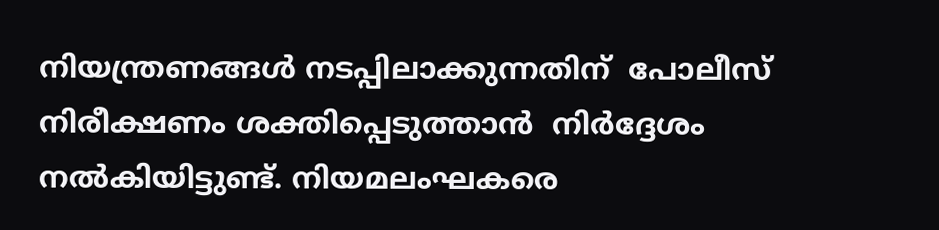നിയന്ത്രണങ്ങള്‍ നടപ്പിലാക്കുന്നതിന്  പോലീസ് നിരീക്ഷണം ശക്തിപ്പെടുത്താന്‍  നിര്‍ദ്ദേശം നല്‍കിയിട്ടുണ്ട്. നിയമലംഘകരെ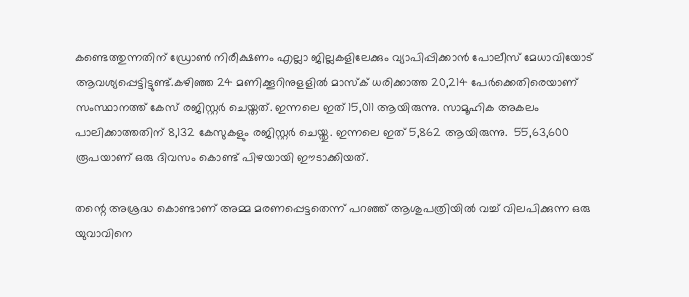കണ്ടെത്തുന്നതിന് ഡ്രോണ്‍ നിരീക്ഷണം എല്ലാ ജില്ലകളിലേക്കും വ്യാപിപ്പിക്കാന്‍ പോലീസ് മേധാവിയോട് ആവശ്യപ്പെട്ടിട്ടുണ്ട്.കഴിഞ്ഞ 24 മണിക്കൂറിനുളളില്‍ മാസ്‌ക് ധരിക്കാത്ത 20,214 പേര്‍ക്കെതിരെയാണ് സംസ്ഥാനത്ത് കേസ് രജിസ്റ്റര്‍ ചെയ്തത്. ഇന്നലെ ഇത് 15,011 ആയിരുന്നു. സാമൂഹിക അകലം പാലിക്കാത്തതിന് 8,132 കേസുകളും രജിസ്റ്റര്‍ ചെയ്തു. ഇന്നലെ ഇത് 5,862 ആയിരുന്നു.  55,63,600 രൂപയാണ് ഒരു ദിവസം കൊണ്ട് പിഴയായി ഈടാക്കിയത്.

തന്റെ അശ്രദ്ധ കൊണ്ടാണ് അമ്മ മരണപ്പെട്ടതെന്ന് പറഞ്ഞ് ആശുപത്രിയില്‍ വച്ച് വിലപിക്കുന്ന ഒരു യുവാവിനെ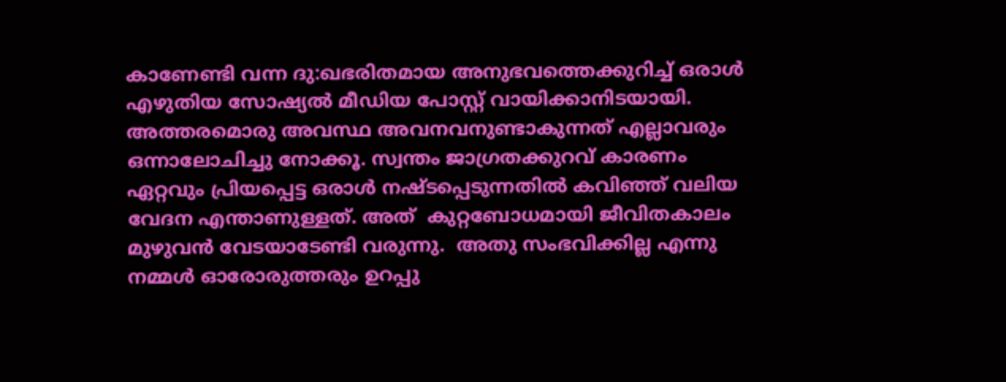കാണേണ്ടി വന്ന ദു:ഖഭരിതമായ അനുഭവത്തെക്കുറിച്ച് ഒരാള്‍ എഴുതിയ സോഷ്യല്‍ മീഡിയ പോസ്റ്റ് വായിക്കാനിടയായി. അത്തരമൊരു അവസ്ഥ അവനവനുണ്ടാകുന്നത് എല്ലാവരും ഒന്നാലോചിച്ചു നോക്കൂ. സ്വന്തം ജാഗ്രതക്കുറവ് കാരണം ഏറ്റവും പ്രിയപ്പെട്ട ഒരാള്‍ നഷ്ടപ്പെടുന്നതില്‍ കവിഞ്ഞ് വലിയ വേദന എന്താണുള്ളത്. അത്  കുറ്റബോധമായി ജീവിതകാലം മുഴുവന്‍ വേടയാടേണ്ടി വരുന്നു.  അതു സംഭവിക്കില്ല എന്നു നമ്മള്‍ ഓരോരുത്തരും ഉറപ്പു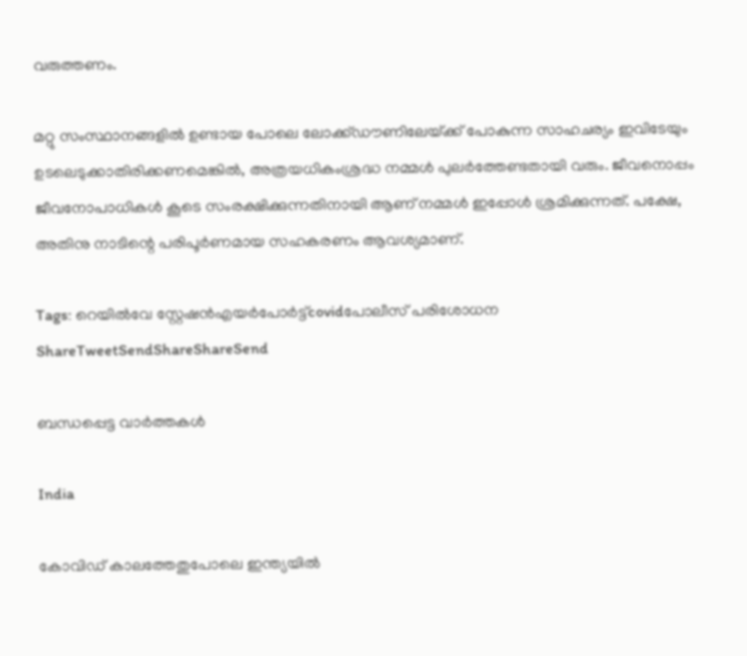വരുത്തണം.

മറ്റു സംസ്ഥാനങ്ങളില്‍ ഉണ്ടായ പോലെ ലോക്ക്ഡൗണിലേയ്‌ക്ക് പോകുന്ന സാഹചര്യം ഇവിടേയും ഉടലെടുക്കാതിരിക്കണമെങ്കില്‍, അത്രയധികംശ്രദ്ധ നമ്മള്‍ പുലര്‍ത്തേണ്ടതായി വരും. ജീവനൊപ്പം ജീവനോപാധികള്‍ കൂടെ സംരക്ഷിക്കുന്നതിനായി ആണ് നമ്മള്‍ ഇപ്പോള്‍ ശ്രമിക്കുന്നത്. പക്ഷേ, അതിനു നാടിന്റെ പരിപൂര്‍ണമായ സഹകരണം ആവശ്യമാണ്.

Tags: റെയില്‍വേ സ്റ്റേഷന്‍എയര്‍പോര്‍ട്ട്covidപോലീസ് പരിശോധന
ShareTweetSendShareShareSend

ബന്ധപ്പെട്ട വാര്‍ത്തകള്‍

India

കോവിഡ് കാലത്തേതുപോലെ ഇന്ത്യയിൽ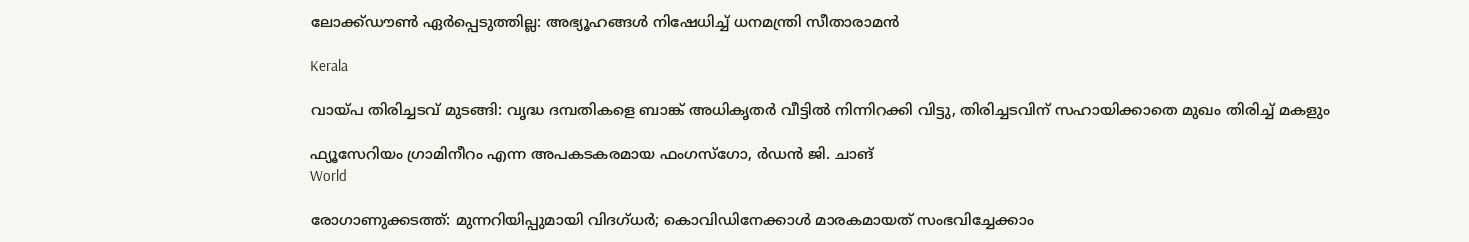ലോക്ക്ഡൗൺ ഏർപ്പെടുത്തില്ല: അഭ്യൂഹങ്ങൾ നിഷേധിച്ച് ധനമന്ത്രി സീതാരാമൻ

Kerala

വായ്‌പ തിരിച്ചടവ് മുടങ്ങി: വൃദ്ധ ദമ്പതികളെ ബാങ്ക് അധികൃതര്‍ വീട്ടില്‍ നിന്നിറക്കി വിട്ടു, തിരിച്ചടവിന് സഹായിക്കാതെ മുഖം തിരിച്ച് മകളും

ഫ്യൂസേറിയം ഗ്രാമിനീറം എന്ന അപകടകരമായ ഫംഗസ്ഗോ, ര്‍ഡന്‍ ജി. ചാങ്‌
World

രോഗാണുക്കടത്ത്: മുന്നറിയിപ്പുമായി വിദഗ്ധര്‍; കൊവിഡിനേക്കാള്‍ മാരകമായത് സംഭവിച്ചേക്കാം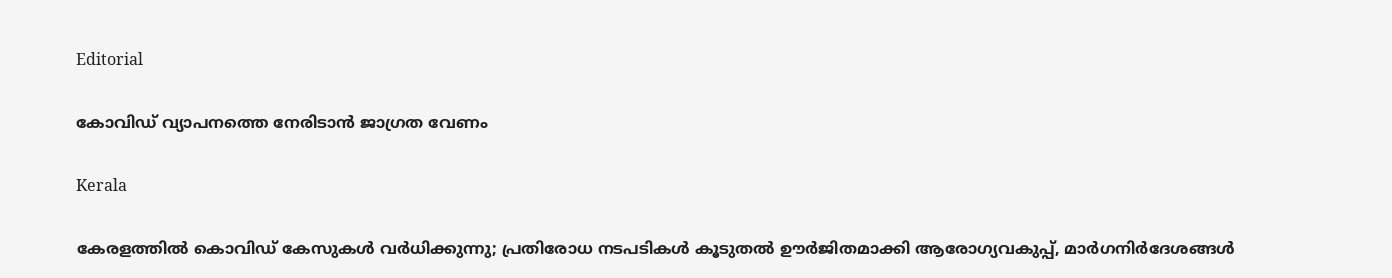Editorial

കോവിഡ് വ്യാപനത്തെ നേരിടാന്‍ ജാഗ്രത വേണം

Kerala

കേരളത്തിൽ കൊവിഡ് കേസുകൾ വർധിക്കുന്നു; പ്രതിരോധ നടപടികൾ കൂടുതൽ ഊർജിതമാക്കി ആരോഗ്യവകുപ്പ്, മാര്‍ഗനിര്‍ദേശങ്ങൾ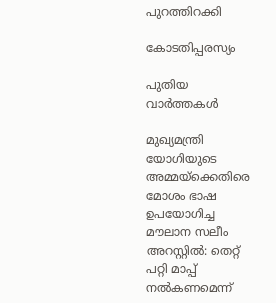പുറത്തിറക്കി

കോടതിപ്പരസ്യം

പുതിയ വാര്‍ത്തകള്‍

മുഖ്യമന്ത്രി യോഗിയുടെ അമ്മയ്‌ക്കെതിരെ മോശം ഭാഷ ഉപയോഗിച്ച മൗലാന സലീം അറസ്റ്റിൽ: തെറ്റ് പറ്റി മാപ്പ് നൽകണമെന്ന്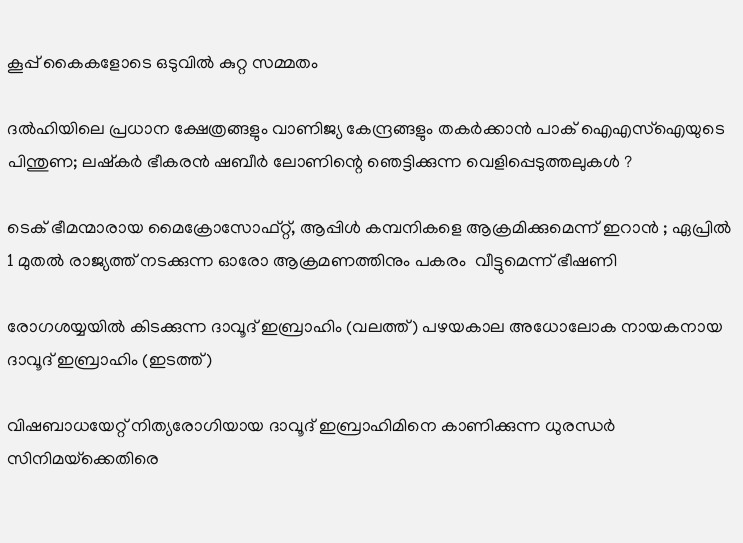കൂപ്പ് കൈകളോടെ ഒടുവിൽ കുറ്റ സമ്മതം

ദൽഹിയിലെ പ്രധാന ക്ഷേത്രങ്ങളും വാണിജ്യ കേന്ദ്രങ്ങളും തകർക്കാൻ പാക് ഐഎസ്‌ഐയുടെ പിന്തുണ; ലഷ്‌കർ ഭീകരൻ ഷബീർ ലോണിന്റെ ഞെട്ടിക്കുന്ന വെളിപ്പെടുത്തലുകൾ ?

ടെക് ഭീമന്മാരായ മൈക്രോസോഫ്റ്റ്, ആപ്പിൾ കമ്പനികളെ ആക്രമിക്കുമെന്ന് ഇറാൻ ; ഏപ്രിൽ 1 മുതൽ രാജ്യത്ത് നടക്കുന്ന ഓരോ ആക്രമണത്തിനും പകരം  വീട്ടുമെന്ന് ഭീഷണി

രോഗശയ്യയില്‍ കിടക്കുന്ന ദാവൂദ് ഇബ്രാഹിം (വലത്ത്) പഴയകാല അധോലോക നായകനായ ദാവൂദ് ഇബ്രാഹിം (ഇടത്ത്)

വിഷബാധയേറ്റ് നിത്യരോഗിയായ ദാവൂദ് ഇബ്രാഹിമിനെ കാണിക്കുന്ന ധുരന്ധര്‍ സിനിമയ്‌ക്കെതിരെ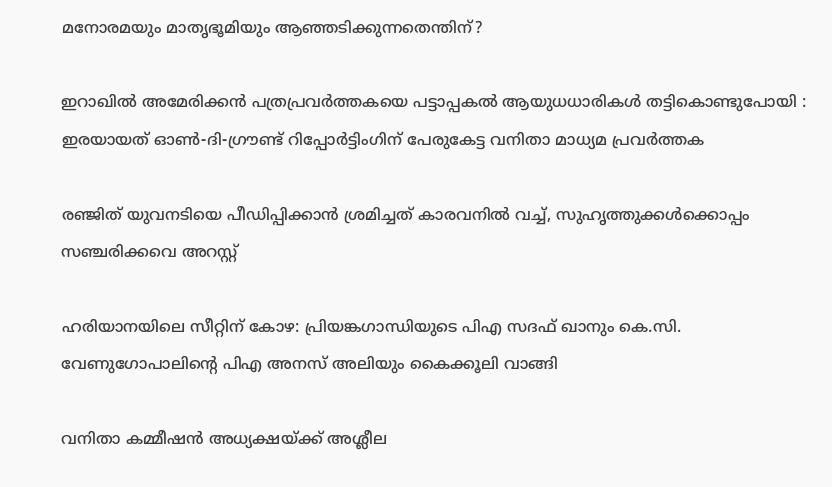മനോരമയും മാതൃഭൂമിയും ആഞ്ഞടിക്കുന്നതെന്തിന്?

ഇറാഖിൽ അമേരിക്കൻ പത്രപ്രവർത്തകയെ പട്ടാപ്പകൽ ആയുധധാരികൾ തട്ടികൊണ്ടുപോയി : ഇരയായത് ഓൺ-ദി-ഗ്രൗണ്ട് റിപ്പോർട്ടിംഗിന് പേരുകേട്ട വനിതാ മാധ്യമ പ്രവർത്തക

രഞ്ജിത് യുവനടിയെ പീഡിപ്പിക്കാന്‍ ശ്രമിച്ചത് കാരവനില്‍ വച്ച്, സുഹൃത്തുക്കള്‍ക്കൊപ്പം സഞ്ചരിക്കവെ അറസ്റ്റ്

ഹരിയാനയിലെ സീറ്റിന് കോഴ: പ്രിയങ്കഗാന്ധിയുടെ പിഎ സദഫ് ഖാനും കെ.സി. വേണുഗോപാലിന്റെ പിഎ അനസ് അലിയും കൈക്കൂലി വാങ്ങി

വനിതാ കമ്മീഷന്‍ അധ്യക്ഷയ്‌ക്ക് അശ്ലീല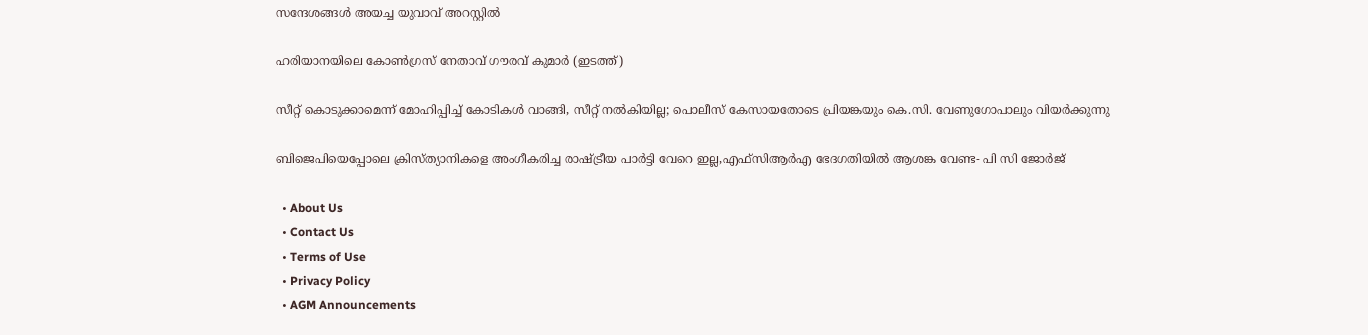സന്ദേശങ്ങള്‍ അയച്ച യുവാവ് അറസ്റ്റില്‍

ഹരിയാനയിലെ കോണ്‍ഗ്രസ് നേതാവ് ഗൗരവ് കുമാര്‍ (ഇടത്ത്)

സീറ്റ് കൊടുക്കാമെന്ന് മോഹിപ്പിച്ച് കോടികള്‍ വാങ്ങി, സീറ്റ് നല്‍കിയില്ല; പൊലീസ് കേസായതോടെ പ്രിയങ്കയും കെ.സി. വേണുഗോപാലും വിയര്‍ക്കുന്നു

ബിജെപിയെപ്പോലെ ക്രിസ്ത്യാനികളെ അംഗീകരിച്ച രാഷ്‌ട്രീയ പാര്‍ട്ടി വേറെ ഇല്ല,എഫ്സിആര്‍എ ഭേദഗതിയില്‍ ആശങ്ക വേണ്ട- പി സി ജോര്‍ജ്

  • About Us
  • Contact Us
  • Terms of Use
  • Privacy Policy
  • AGM Announcements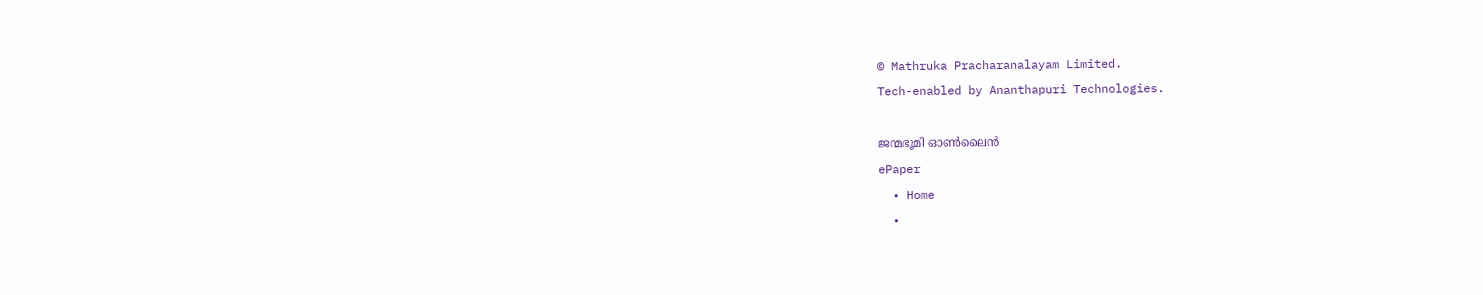© Mathruka Pracharanalayam Limited.
Tech-enabled by Ananthapuri Technologies.

ജന്മഭൂമി ഓണ്‍ലൈന്‍
ePaper
  • Home
  •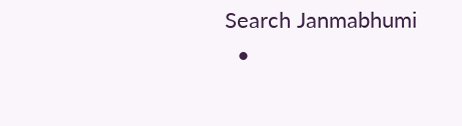Search Janmabhumi
  •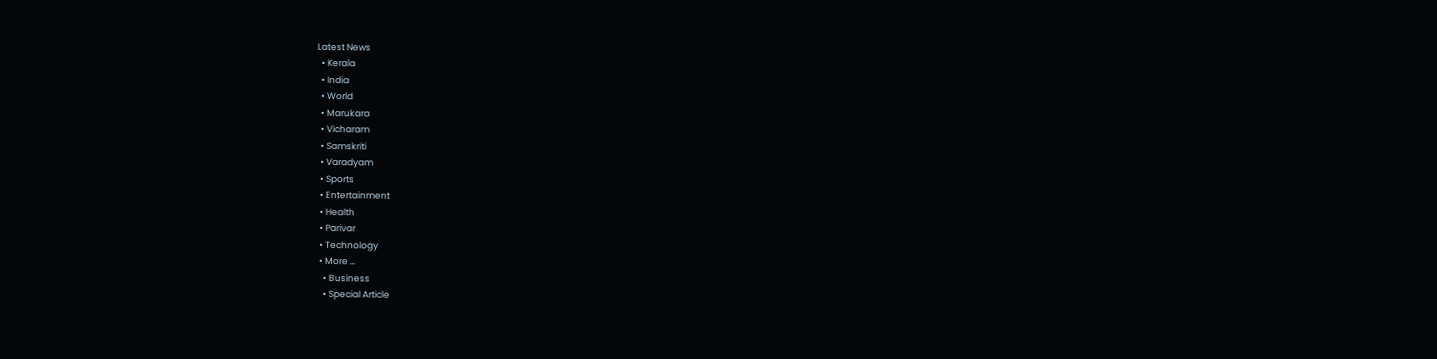Latest News
  • Kerala
  • India
  • World
  • Marukara
  • Vicharam
  • Samskriti
  • Varadyam
  • Sports
  • Entertainment
  • Health
  • Parivar
  • Technology
  • More …
    • Business
    • Special Article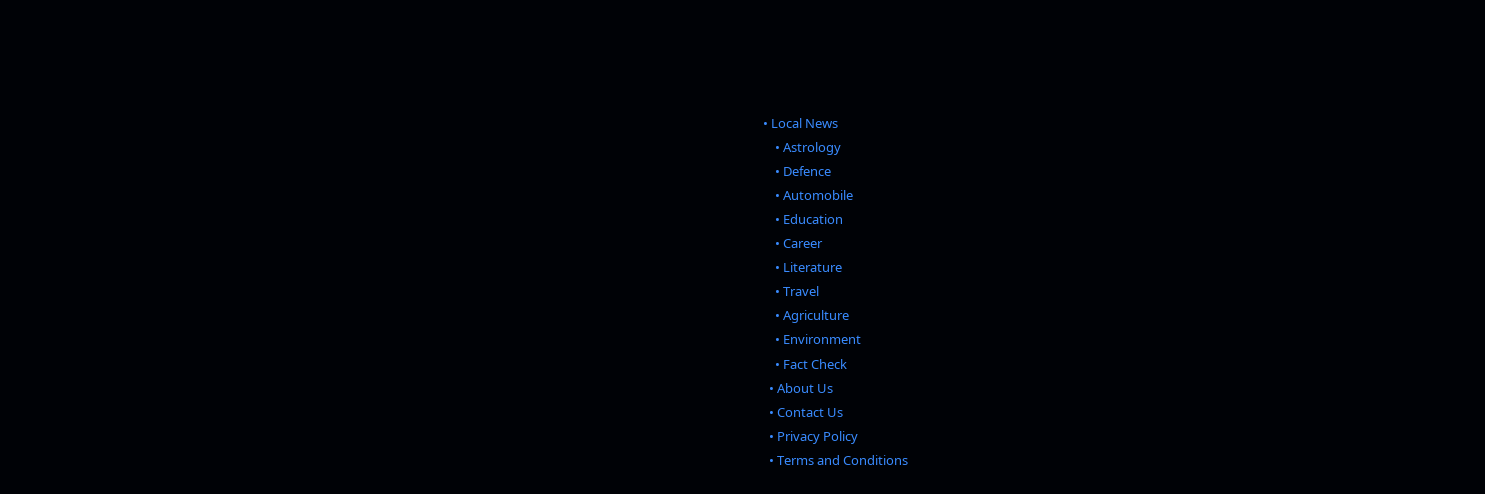• Local News
    • Astrology
    • Defence
    • Automobile
    • Education
    • Career
    • Literature
    • Travel
    • Agriculture
    • Environment
    • Fact Check
  • About Us
  • Contact Us
  • Privacy Policy
  • Terms and Conditions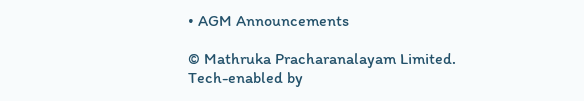• AGM Announcements

© Mathruka Pracharanalayam Limited.
Tech-enabled by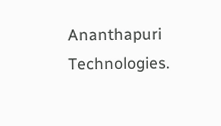Ananthapuri Technologies.